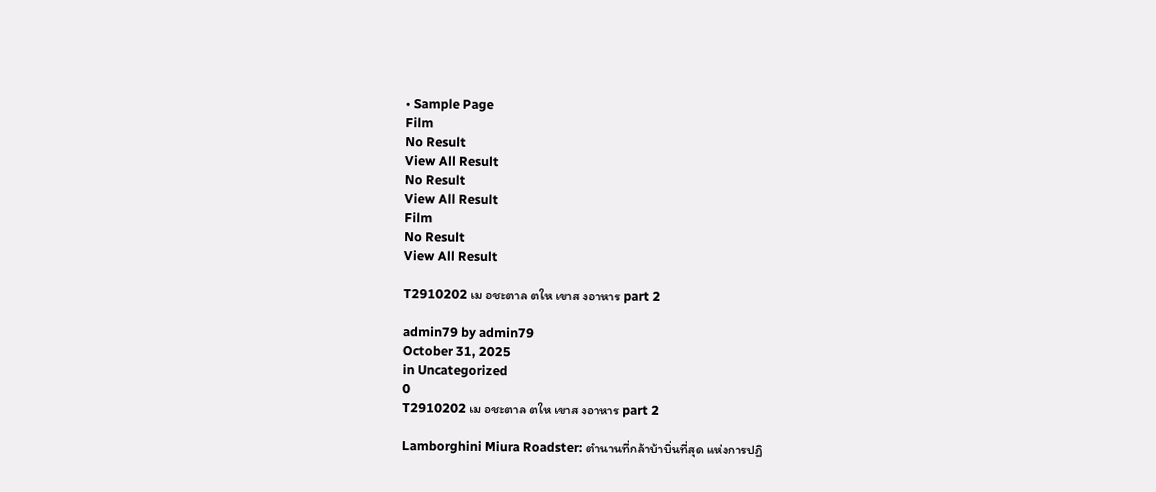• Sample Page
Film
No Result
View All Result
No Result
View All Result
Film
No Result
View All Result

T2910202 เม อชะตาล ตให เขาส งอาหาร part 2

admin79 by admin79
October 31, 2025
in Uncategorized
0
T2910202 เม อชะตาล ตให เขาส งอาหาร part 2

Lamborghini Miura Roadster: ตำนานที่กล้าบ้าบิ่นที่สุด แห่งการปฏิ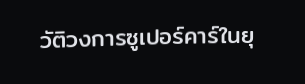วัติวงการซูเปอร์คาร์ในยุ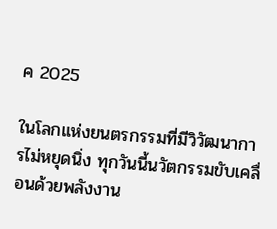ค 2025

ในโลกแห่งยนตรกรรมที่มีวิวัฒนาการไม่หยุดนิ่ง ทุกวันนี้นวัตกรรมขับเคลื่อนด้วยพลังงาน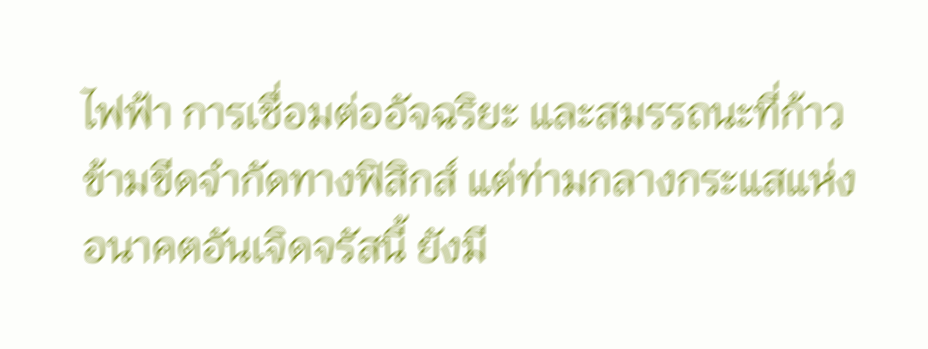ไฟฟ้า การเชื่อมต่ออัจฉริยะ และสมรรถนะที่ก้าวข้ามขีดจำกัดทางฟิสิกส์ แต่ท่ามกลางกระแสแห่งอนาคตอันเจิดจรัสนี้ ยังมี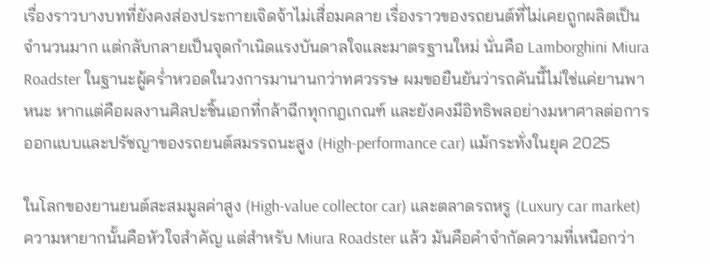เรื่องราวบางบทที่ยังคงส่องประกายเจิดจ้าไม่เสื่อมคลาย เรื่องราวของรถยนต์ที่ไม่เคยถูกผลิตเป็นจำนวนมาก แต่กลับกลายเป็นจุดกำเนิดแรงบันดาลใจและมาตรฐานใหม่ นั่นคือ Lamborghini Miura Roadster ในฐานะผู้คร่ำหวอดในวงการมานานกว่าทศวรรษ ผมขอยืนยันว่ารถคันนี้ไม่ใช่แค่ยานพาหนะ หากแต่คือผลงานศิลปะชิ้นเอกที่กล้าฉีกทุกกฎเกณฑ์ และยังคงมีอิทธิพลอย่างมหาศาลต่อการออกแบบและปรัชญาของรถยนต์สมรรถนะสูง (High-performance car) แม้กระทั่งในยุค 2025

ในโลกของยานยนต์สะสมมูลค่าสูง (High-value collector car) และตลาดรถหรู (Luxury car market) ความหายากนั้นคือหัวใจสำคัญ แต่สำหรับ Miura Roadster แล้ว มันคือคำจำกัดความที่เหนือกว่า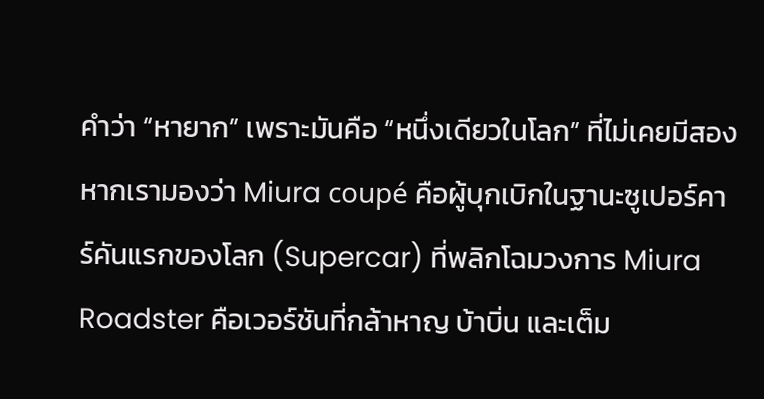คำว่า “หายาก” เพราะมันคือ “หนึ่งเดียวในโลก” ที่ไม่เคยมีสอง หากเรามองว่า Miura coupé คือผู้บุกเบิกในฐานะซูเปอร์คาร์คันแรกของโลก (Supercar) ที่พลิกโฉมวงการ Miura Roadster คือเวอร์ชันที่กล้าหาญ บ้าบิ่น และเต็ม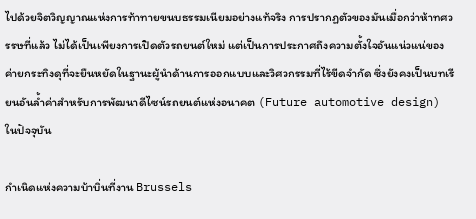ไปด้วยจิตวิญญาณแห่งการท้าทายขนบธรรมเนียมอย่างแท้จริง การปรากฏตัวของมันเมื่อกว่าห้าทศวรรษที่แล้ว ไม่ได้เป็นเพียงการเปิดตัวรถยนต์ใหม่ แต่เป็นการประกาศถึงความตั้งใจอันแน่วแน่ของค่ายกระทิงดุที่จะยืนหยัดในฐานะผู้นำด้านการออกแบบและวิศวกรรมที่ไร้ขีดจำกัด ซึ่งยังคงเป็นบทเรียนอันล้ำค่าสำหรับการพัฒนาดีไซน์รถยนต์แห่งอนาคต (Future automotive design) ในปัจจุบัน

กำเนิดแห่งความบ้าบิ่นที่งาน Brussels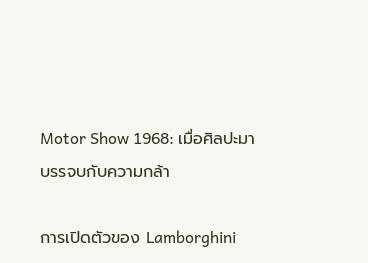Motor Show 1968: เมื่อศิลปะมาบรรจบกับความกล้า

การเปิดตัวของ Lamborghini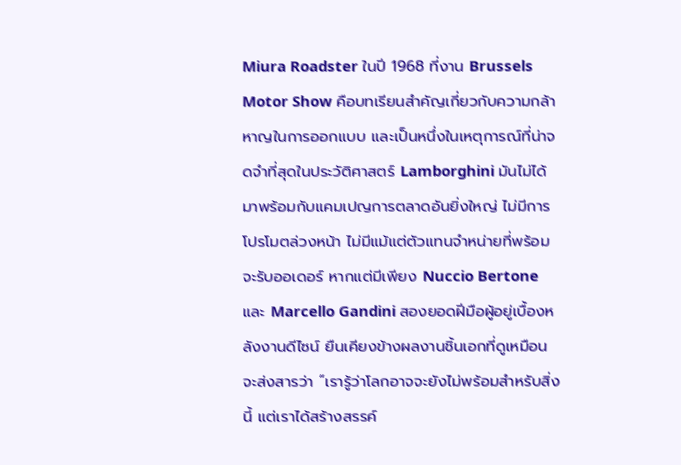Miura Roadster ในปี 1968 ที่งาน Brussels Motor Show คือบทเรียนสำคัญเกี่ยวกับความกล้าหาญในการออกแบบ และเป็นหนึ่งในเหตุการณ์ที่น่าจดจำที่สุดในประวัติศาสตร์ Lamborghini มันไม่ได้มาพร้อมกับแคมเปญการตลาดอันยิ่งใหญ่ ไม่มีการโปรโมตล่วงหน้า ไม่มีแม้แต่ตัวแทนจำหน่ายที่พร้อมจะรับออเดอร์ หากแต่มีเพียง Nuccio Bertone และ Marcello Gandini สองยอดฝีมือผู้อยู่เบื้องหลังงานดีไซน์ ยืนเคียงข้างผลงานชิ้นเอกที่ดูเหมือนจะส่งสารว่า “เรารู้ว่าโลกอาจจะยังไม่พร้อมสำหรับสิ่งนี้ แต่เราได้สร้างสรรค์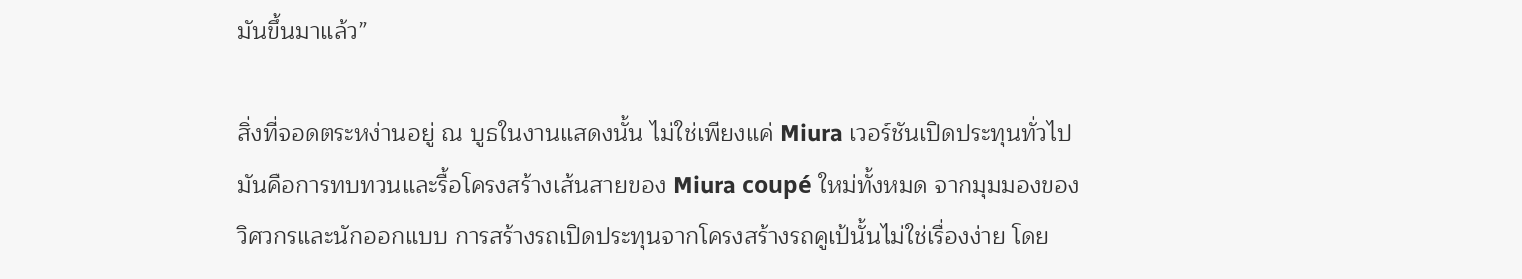มันขึ้นมาแล้ว”

สิ่งที่จอดตระหง่านอยู่ ณ บูธในงานแสดงนั้น ไม่ใช่เพียงแค่ Miura เวอร์ชันเปิดประทุนทั่วไป มันคือการทบทวนและรื้อโครงสร้างเส้นสายของ Miura coupé ใหม่ทั้งหมด จากมุมมองของวิศวกรและนักออกแบบ การสร้างรถเปิดประทุนจากโครงสร้างรถคูเป้นั้นไม่ใช่เรื่องง่าย โดย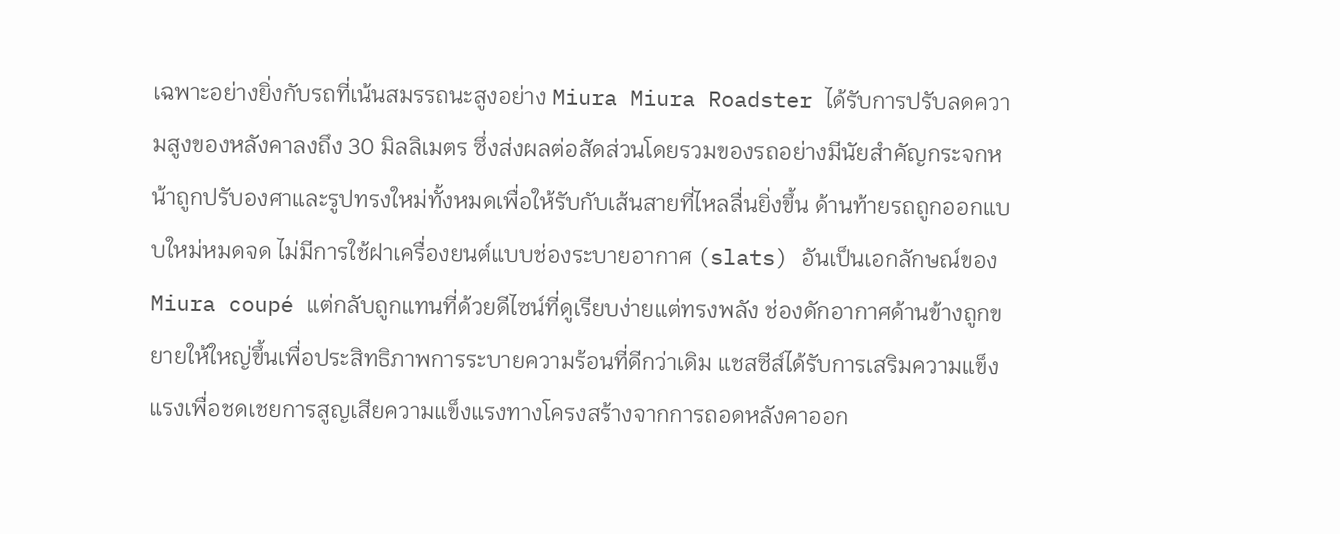เฉพาะอย่างยิ่งกับรถที่เน้นสมรรถนะสูงอย่าง Miura Miura Roadster ได้รับการปรับลดความสูงของหลังคาลงถึง 30 มิลลิเมตร ซึ่งส่งผลต่อสัดส่วนโดยรวมของรถอย่างมีนัยสำคัญกระจกหน้าถูกปรับองศาและรูปทรงใหม่ทั้งหมดเพื่อให้รับกับเส้นสายที่ไหลลื่นยิ่งขึ้น ด้านท้ายรถถูกออกแบบใหม่หมดจด ไม่มีการใช้ฝาเครื่องยนต์แบบช่องระบายอากาศ (slats) อันเป็นเอกลักษณ์ของ Miura coupé แต่กลับถูกแทนที่ด้วยดีไซน์ที่ดูเรียบง่ายแต่ทรงพลัง ช่องดักอากาศด้านข้างถูกขยายให้ใหญ่ขึ้นเพื่อประสิทธิภาพการระบายความร้อนที่ดีกว่าเดิม แชสซีส์ได้รับการเสริมความแข็งแรงเพื่อชดเชยการสูญเสียความแข็งแรงทางโครงสร้างจากการถอดหลังคาออก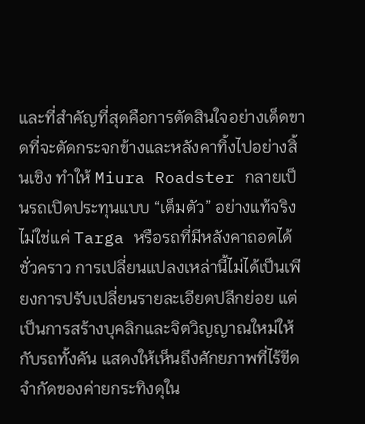และที่สำคัญที่สุดคือการตัดสินใจอย่างเด็ดขาดที่จะตัดกระจกข้างและหลังคาทิ้งไปอย่างสิ้นเชิง ทำให้ Miura Roadster กลายเป็นรถเปิดประทุนแบบ “เต็มตัว” อย่างแท้จริง ไม่ใช่แค่ Targa หรือรถที่มีหลังคาถอดได้ชั่วคราว การเปลี่ยนแปลงเหล่านี้ไม่ได้เป็นเพียงการปรับเปลี่ยนรายละเอียดปลีกย่อย แต่เป็นการสร้างบุคลิกและจิตวิญญาณใหม่ให้กับรถทั้งคัน แสดงให้เห็นถึงศักยภาพที่ไร้ขีดจำกัดของค่ายกระทิงดุใน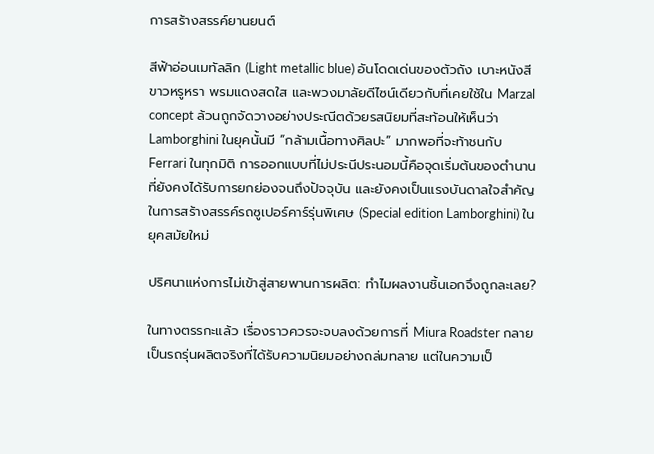การสร้างสรรค์ยานยนต์

สีฟ้าอ่อนเมทัลลิก (Light metallic blue) อันโดดเด่นของตัวถัง เบาะหนังสีขาวหรูหรา พรมแดงสดใส และพวงมาลัยดีไซน์เดียวกับที่เคยใช้ใน Marzal concept ล้วนถูกจัดวางอย่างประณีตด้วยรสนิยมที่สะท้อนให้เห็นว่า Lamborghini ในยุคนั้นมี “กล้ามเนื้อทางศิลปะ” มากพอที่จะท้าชนกับ Ferrari ในทุกมิติ การออกแบบที่ไม่ประนีประนอมนี้คือจุดเริ่มต้นของตำนานที่ยังคงได้รับการยกย่องจนถึงปัจจุบัน และยังคงเป็นแรงบันดาลใจสำคัญในการสร้างสรรค์รถซูเปอร์คาร์รุ่นพิเศษ (Special edition Lamborghini) ในยุคสมัยใหม่

ปริศนาแห่งการไม่เข้าสู่สายพานการผลิต: ทำไมผลงานชิ้นเอกจึงถูกละเลย?

ในทางตรรกะแล้ว เรื่องราวควรจะจบลงด้วยการที่ Miura Roadster กลายเป็นรถรุ่นผลิตจริงที่ได้รับความนิยมอย่างถล่มทลาย แต่ในความเป็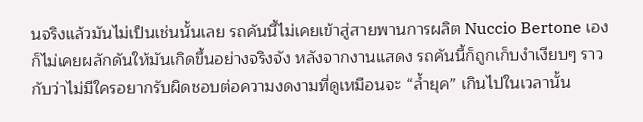นจริงแล้วมันไม่เป็นเช่นนั้นเลย รถคันนี้ไม่เคยเข้าสู่สายพานการผลิต Nuccio Bertone เองก็ไม่เคยผลักดันให้มันเกิดขึ้นอย่างจริงจัง หลังจากงานแสดง รถคันนี้ก็ถูกเก็บงำเงียบๆ ราวกับว่าไม่มีใครอยากรับผิดชอบต่อความงดงามที่ดูเหมือนจะ “ล้ำยุค” เกินไปในเวลานั้น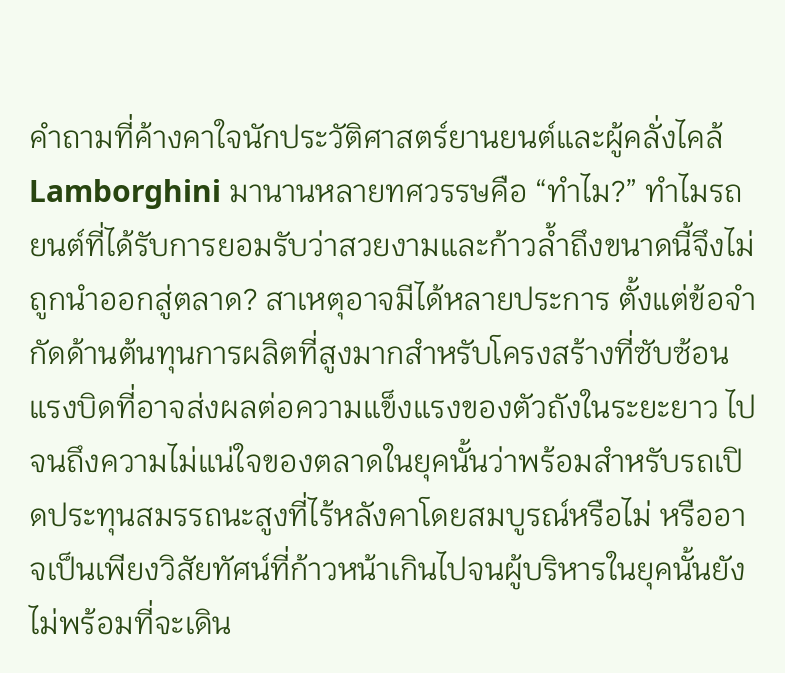คำถามที่ค้างคาใจนักประวัติศาสตร์ยานยนต์และผู้คลั่งไคล้ Lamborghini มานานหลายทศวรรษคือ “ทำไม?” ทำไมรถยนต์ที่ได้รับการยอมรับว่าสวยงามและก้าวล้ำถึงขนาดนี้จึงไม่ถูกนำออกสู่ตลาด? สาเหตุอาจมีได้หลายประการ ตั้งแต่ข้อจำกัดด้านต้นทุนการผลิตที่สูงมากสำหรับโครงสร้างที่ซับซ้อน แรงบิดที่อาจส่งผลต่อความแข็งแรงของตัวถังในระยะยาว ไปจนถึงความไม่แน่ใจของตลาดในยุคนั้นว่าพร้อมสำหรับรถเปิดประทุนสมรรถนะสูงที่ไร้หลังคาโดยสมบูรณ์หรือไม่ หรืออาจเป็นเพียงวิสัยทัศน์ที่ก้าวหน้าเกินไปจนผู้บริหารในยุคนั้นยังไม่พร้อมที่จะเดิน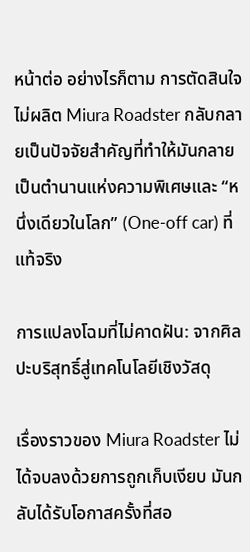หน้าต่อ อย่างไรก็ตาม การตัดสินใจไม่ผลิต Miura Roadster กลับกลายเป็นปัจจัยสำคัญที่ทำให้มันกลายเป็นตำนานแห่งความพิเศษและ “หนึ่งเดียวในโลก” (One-off car) ที่แท้จริง

การแปลงโฉมที่ไม่คาดฝัน: จากศิลปะบริสุทธิ์สู่เทคโนโลยีเชิงวัสดุ

เรื่องราวของ Miura Roadster ไม่ได้จบลงด้วยการถูกเก็บเงียบ มันกลับได้รับโอกาสครั้งที่สอ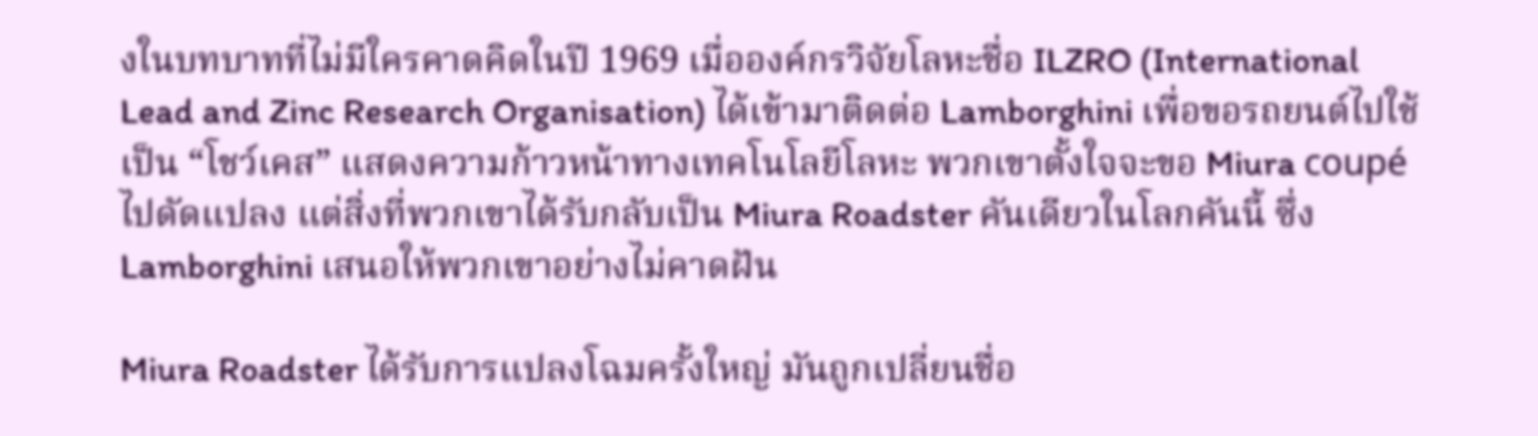งในบทบาทที่ไม่มีใครคาดคิดในปี 1969 เมื่อองค์กรวิจัยโลหะชื่อ ILZRO (International Lead and Zinc Research Organisation) ได้เข้ามาติดต่อ Lamborghini เพื่อขอรถยนต์ไปใช้เป็น “โชว์เคส” แสดงความก้าวหน้าทางเทคโนโลยีโลหะ พวกเขาตั้งใจจะขอ Miura coupé ไปดัดแปลง แต่สิ่งที่พวกเขาได้รับกลับเป็น Miura Roadster คันเดียวในโลกคันนี้ ซึ่ง Lamborghini เสนอให้พวกเขาอย่างไม่คาดฝัน

Miura Roadster ได้รับการแปลงโฉมครั้งใหญ่ มันถูกเปลี่ยนชื่อ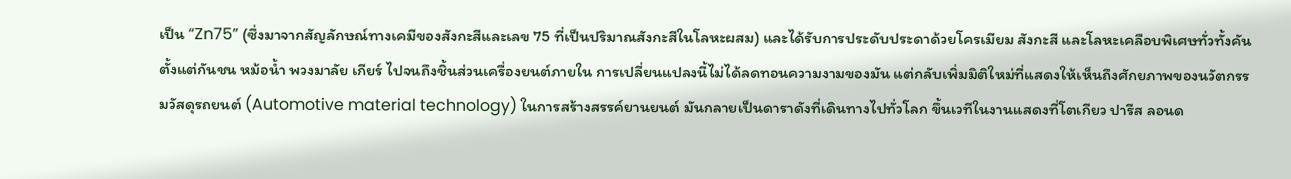เป็น “Zn75” (ซึ่งมาจากสัญลักษณ์ทางเคมีของสังกะสีและเลข 75 ที่เป็นปริมาณสังกะสีในโลหะผสม) และได้รับการประดับประดาด้วยโครเมียม สังกะสี และโลหะเคลือบพิเศษทั่วทั้งคัน ตั้งแต่กันชน หม้อน้ำ พวงมาลัย เกียร์ ไปจนถึงชิ้นส่วนเครื่องยนต์ภายใน การเปลี่ยนแปลงนี้ไม่ได้ลดทอนความงามของมัน แต่กลับเพิ่มมิติใหม่ที่แสดงให้เห็นถึงศักยภาพของนวัตกรรมวัสดุรถยนต์ (Automotive material technology) ในการสร้างสรรค์ยานยนต์ มันกลายเป็นดาราดังที่เดินทางไปทั่วโลก ขึ้นเวทีในงานแสดงที่โตเกียว ปารีส ลอนด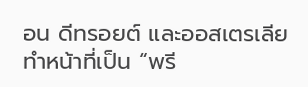อน ดีทรอยต์ และออสเตรเลีย ทำหน้าที่เป็น “พรี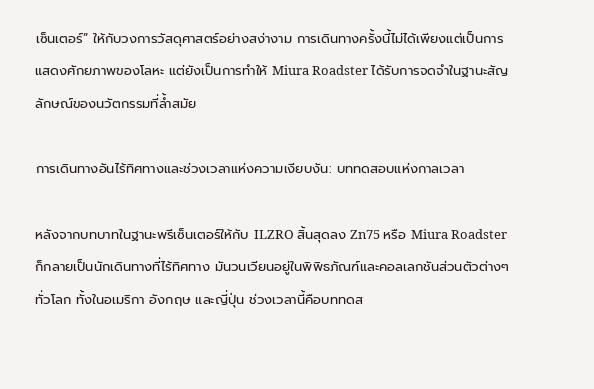เซ็นเตอร์” ให้กับวงการวัสดุศาสตร์อย่างสง่างาม การเดินทางครั้งนี้ไม่ได้เพียงแต่เป็นการแสดงศักยภาพของโลหะ แต่ยังเป็นการทำให้ Miura Roadster ได้รับการจดจำในฐานะสัญลักษณ์ของนวัตกรรมที่ล้ำสมัย

การเดินทางอันไร้ทิศทางและช่วงเวลาแห่งความเงียบงัน: บททดสอบแห่งกาลเวลา

หลังจากบทบาทในฐานะพรีเซ็นเตอร์ให้กับ ILZRO สิ้นสุดลง Zn75 หรือ Miura Roadster ก็กลายเป็นนักเดินทางที่ไร้ทิศทาง มันวนเวียนอยู่ในพิพิธภัณฑ์และคอลเลกชันส่วนตัวต่างๆ ทั่วโลก ทั้งในอเมริกา อังกฤษ และญี่ปุ่น ช่วงเวลานี้คือบททดส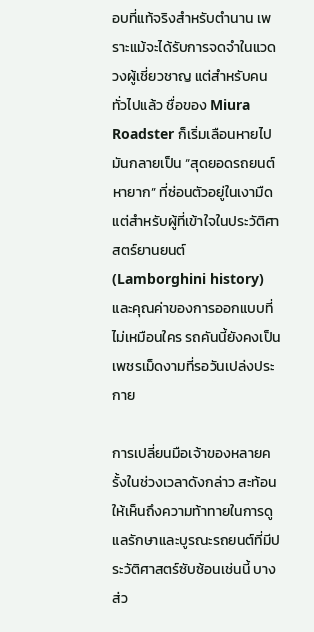อบที่แท้จริงสำหรับตำนาน เพราะแม้จะได้รับการจดจำในแวดวงผู้เชี่ยวชาญ แต่สำหรับคนทั่วไปแล้ว ชื่อของ Miura Roadster ก็เริ่มเลือนหายไป มันกลายเป็น “สุดยอดรถยนต์หายาก” ที่ซ่อนตัวอยู่ในเงามืด แต่สำหรับผู้ที่เข้าใจในประวัติศาสตร์ยานยนต์ (Lamborghini history) และคุณค่าของการออกแบบที่ไม่เหมือนใคร รถคันนี้ยังคงเป็นเพชรเม็ดงามที่รอวันเปล่งประกาย

การเปลี่ยนมือเจ้าของหลายครั้งในช่วงเวลาดังกล่าว สะท้อนให้เห็นถึงความท้าทายในการดูแลรักษาและบูรณะรถยนต์ที่มีประวัติศาสตร์ซับซ้อนเช่นนี้ บางส่ว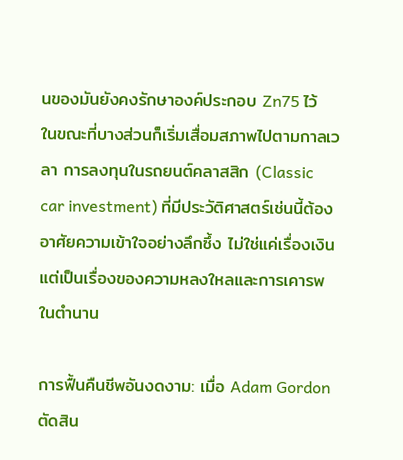นของมันยังคงรักษาองค์ประกอบ Zn75 ไว้ ในขณะที่บางส่วนก็เริ่มเสื่อมสภาพไปตามกาลเวลา การลงทุนในรถยนต์คลาสสิก (Classic car investment) ที่มีประวัติศาสตร์เช่นนี้ต้องอาศัยความเข้าใจอย่างลึกซึ้ง ไม่ใช่แค่เรื่องเงิน แต่เป็นเรื่องของความหลงใหลและการเคารพในตำนาน

การฟื้นคืนชีพอันงดงาม: เมื่อ Adam Gordon ตัดสิน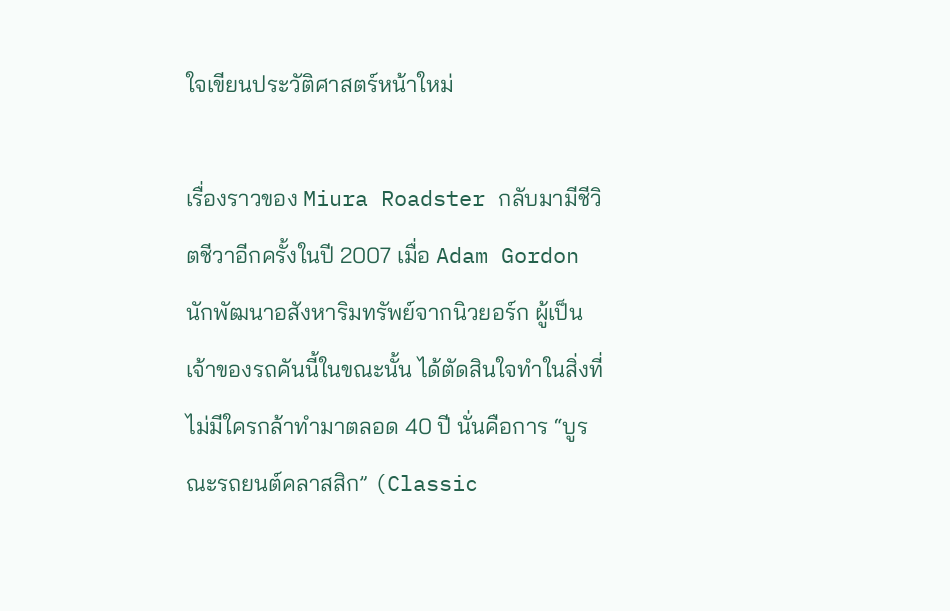ใจเขียนประวัติศาสตร์หน้าใหม่

เรื่องราวของ Miura Roadster กลับมามีชีวิตชีวาอีกครั้งในปี 2007 เมื่อ Adam Gordon นักพัฒนาอสังหาริมทรัพย์จากนิวยอร์ก ผู้เป็นเจ้าของรถคันนี้ในขณะนั้น ได้ตัดสินใจทำในสิ่งที่ไม่มีใครกล้าทำมาตลอด 40 ปี นั่นคือการ “บูรณะรถยนต์คลาสสิก” (Classic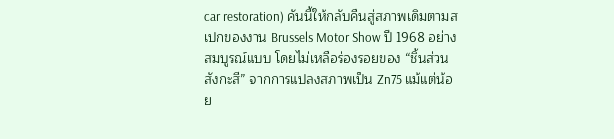car restoration) คันนี้ให้กลับคืนสู่สภาพเดิมตามสเปกของงาน Brussels Motor Show ปี 1968 อย่างสมบูรณ์แบบ โดยไม่เหลือร่องรอยของ “ชิ้นส่วนสังกะสี” จากการแปลงสภาพเป็น Zn75 แม้แต่น้อย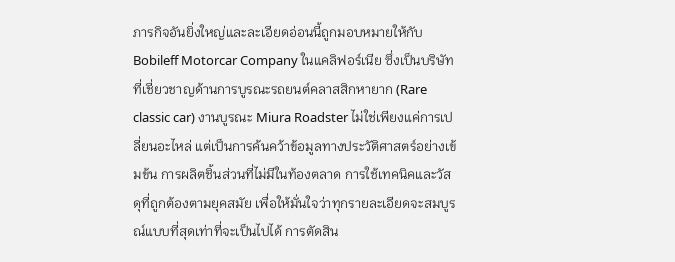ภารกิจอันยิ่งใหญ่และละเอียดอ่อนนี้ถูกมอบหมายให้กับ Bobileff Motorcar Company ในแคลิฟอร์เนีย ซึ่งเป็นบริษัทที่เชี่ยวชาญด้านการบูรณะรถยนต์คลาสสิกหายาก (Rare classic car) งานบูรณะ Miura Roadster ไม่ใช่เพียงแค่การเปลี่ยนอะไหล่ แต่เป็นการค้นคว้าข้อมูลทางประวัติศาสตร์อย่างเข้มข้น การผลิตชิ้นส่วนที่ไม่มีในท้องตลาด การใช้เทคนิคและวัสดุที่ถูกต้องตามยุคสมัย เพื่อให้มั่นใจว่าทุกรายละเอียดจะสมบูรณ์แบบที่สุดเท่าที่จะเป็นไปได้ การตัดสิน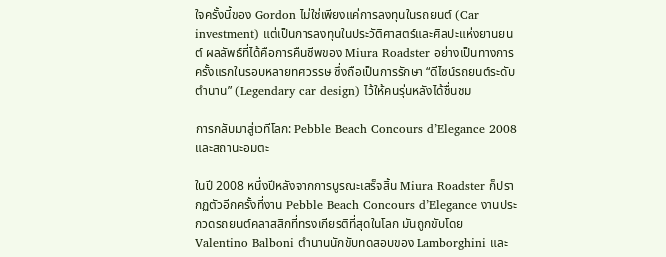ใจครั้งนี้ของ Gordon ไม่ใช่เพียงแค่การลงทุนในรถยนต์ (Car investment) แต่เป็นการลงทุนในประวัติศาสตร์และศิลปะแห่งยานยนต์ ผลลัพธ์ที่ได้คือการคืนชีพของ Miura Roadster อย่างเป็นทางการครั้งแรกในรอบหลายทศวรรษ ซึ่งถือเป็นการรักษา “ดีไซน์รถยนต์ระดับตำนาน” (Legendary car design) ไว้ให้คนรุ่นหลังได้ชื่นชม

การกลับมาสู่เวทีโลก: Pebble Beach Concours d’Elegance 2008 และสถานะอมตะ

ในปี 2008 หนึ่งปีหลังจากการบูรณะเสร็จสิ้น Miura Roadster ก็ปรากฏตัวอีกครั้งที่งาน Pebble Beach Concours d’Elegance งานประกวดรถยนต์คลาสสิกที่ทรงเกียรติที่สุดในโลก มันถูกขับโดย Valentino Balboni ตำนานนักขับทดสอบของ Lamborghini และ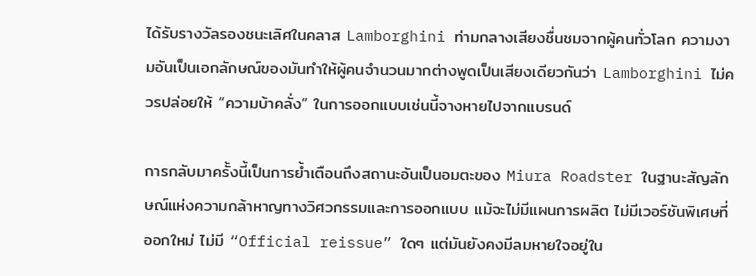ได้รับรางวัลรองชนะเลิศในคลาส Lamborghini ท่ามกลางเสียงชื่นชมจากผู้คนทั่วโลก ความงามอันเป็นเอกลักษณ์ของมันทำให้ผู้คนจำนวนมากต่างพูดเป็นเสียงเดียวกันว่า Lamborghini ไม่ควรปล่อยให้ “ความบ้าคลั่ง” ในการออกแบบเช่นนี้จางหายไปจากแบรนด์

การกลับมาครั้งนี้เป็นการย้ำเตือนถึงสถานะอันเป็นอมตะของ Miura Roadster ในฐานะสัญลักษณ์แห่งความกล้าหาญทางวิศวกรรมและการออกแบบ แม้จะไม่มีแผนการผลิต ไม่มีเวอร์ชันพิเศษที่ออกใหม่ ไม่มี “Official reissue” ใดๆ แต่มันยังคงมีลมหายใจอยู่ใน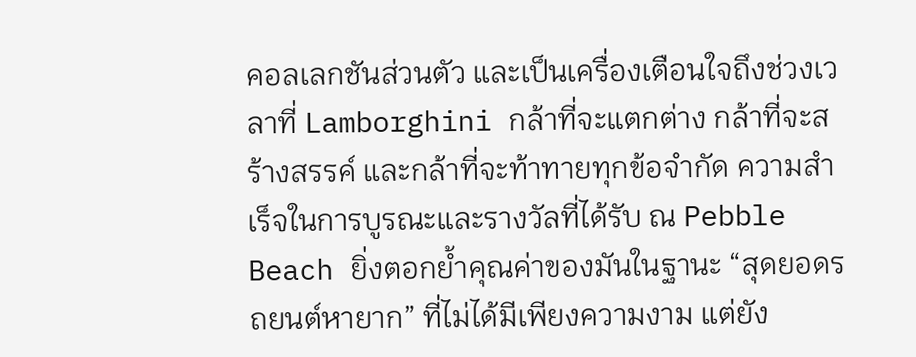คอลเลกชันส่วนตัว และเป็นเครื่องเตือนใจถึงช่วงเวลาที่ Lamborghini กล้าที่จะแตกต่าง กล้าที่จะสร้างสรรค์ และกล้าที่จะท้าทายทุกข้อจำกัด ความสำเร็จในการบูรณะและรางวัลที่ได้รับ ณ Pebble Beach ยิ่งตอกย้ำคุณค่าของมันในฐานะ “สุดยอดรถยนต์หายาก” ที่ไม่ได้มีเพียงความงาม แต่ยัง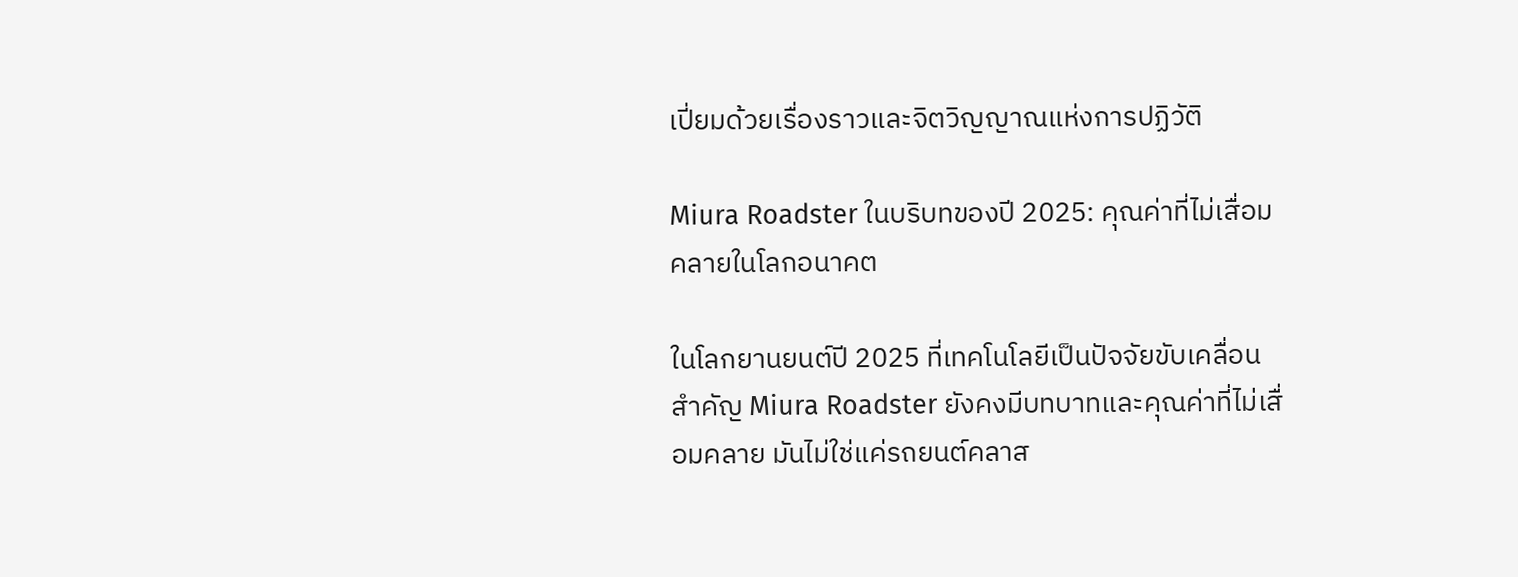เปี่ยมด้วยเรื่องราวและจิตวิญญาณแห่งการปฏิวัติ

Miura Roadster ในบริบทของปี 2025: คุณค่าที่ไม่เสื่อมคลายในโลกอนาคต

ในโลกยานยนต์ปี 2025 ที่เทคโนโลยีเป็นปัจจัยขับเคลื่อนสำคัญ Miura Roadster ยังคงมีบทบาทและคุณค่าที่ไม่เสื่อมคลาย มันไม่ใช่แค่รถยนต์คลาส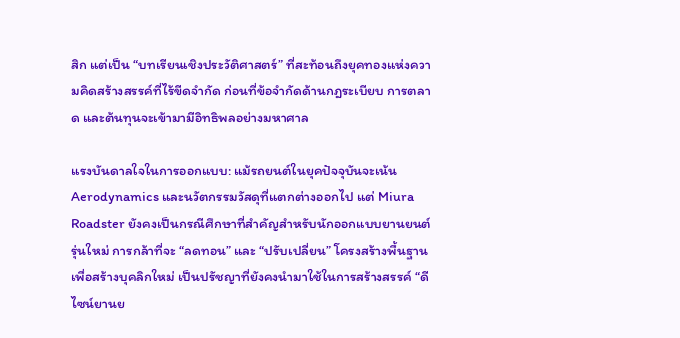สิก แต่เป็น “บทเรียนเชิงประวัติศาสตร์” ที่สะท้อนถึงยุคทองแห่งความคิดสร้างสรรค์ที่ไร้ขีดจำกัด ก่อนที่ข้อจำกัดด้านกฎระเบียบ การตลาด และต้นทุนจะเข้ามามีอิทธิพลอย่างมหาศาล

แรงบันดาลใจในการออกแบบ: แม้รถยนต์ในยุคปัจจุบันจะเน้น Aerodynamics และนวัตกรรมวัสดุที่แตกต่างออกไป แต่ Miura Roadster ยังคงเป็นกรณีศึกษาที่สำคัญสำหรับนักออกแบบยานยนต์รุ่นใหม่ การกล้าที่จะ “ลดทอน” และ “ปรับเปลี่ยน” โครงสร้างพื้นฐานเพื่อสร้างบุคลิกใหม่ เป็นปรัชญาที่ยังคงนำมาใช้ในการสร้างสรรค์ “ดีไซน์ยานย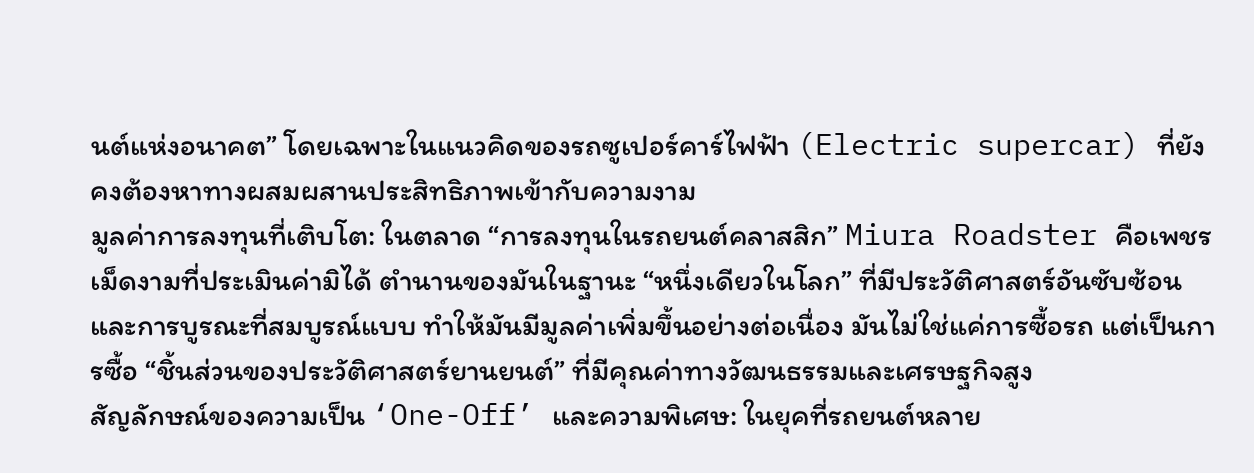นต์แห่งอนาคต” โดยเฉพาะในแนวคิดของรถซูเปอร์คาร์ไฟฟ้า (Electric supercar) ที่ยังคงต้องหาทางผสมผสานประสิทธิภาพเข้ากับความงาม
มูลค่าการลงทุนที่เติบโต: ในตลาด “การลงทุนในรถยนต์คลาสสิก” Miura Roadster คือเพชรเม็ดงามที่ประเมินค่ามิได้ ตำนานของมันในฐานะ “หนึ่งเดียวในโลก” ที่มีประวัติศาสตร์อันซับซ้อนและการบูรณะที่สมบูรณ์แบบ ทำให้มันมีมูลค่าเพิ่มขึ้นอย่างต่อเนื่อง มันไม่ใช่แค่การซื้อรถ แต่เป็นการซื้อ “ชิ้นส่วนของประวัติศาสตร์ยานยนต์” ที่มีคุณค่าทางวัฒนธรรมและเศรษฐกิจสูง
สัญลักษณ์ของความเป็น ‘One-Off’ และความพิเศษ: ในยุคที่รถยนต์หลาย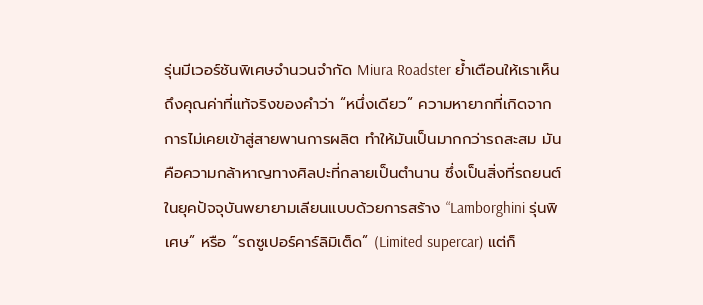รุ่นมีเวอร์ชันพิเศษจำนวนจำกัด Miura Roadster ย้ำเตือนให้เราเห็นถึงคุณค่าที่แท้จริงของคำว่า “หนึ่งเดียว” ความหายากที่เกิดจากการไม่เคยเข้าสู่สายพานการผลิต ทำให้มันเป็นมากกว่ารถสะสม มันคือความกล้าหาญทางศิลปะที่กลายเป็นตำนาน ซึ่งเป็นสิ่งที่รถยนต์ในยุคปัจจุบันพยายามเลียนแบบด้วยการสร้าง “Lamborghini รุ่นพิเศษ” หรือ “รถซูเปอร์คาร์ลิมิเต็ด” (Limited supercar) แต่ก็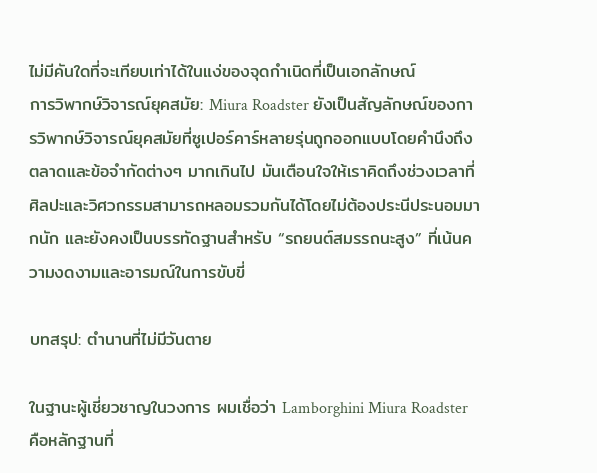ไม่มีคันใดที่จะเทียบเท่าได้ในแง่ของจุดกำเนิดที่เป็นเอกลักษณ์
การวิพากษ์วิจารณ์ยุคสมัย: Miura Roadster ยังเป็นสัญลักษณ์ของการวิพากษ์วิจารณ์ยุคสมัยที่ซูเปอร์คาร์หลายรุ่นถูกออกแบบโดยคำนึงถึงตลาดและข้อจำกัดต่างๆ มากเกินไป มันเตือนใจให้เราคิดถึงช่วงเวลาที่ศิลปะและวิศวกรรมสามารถหลอมรวมกันได้โดยไม่ต้องประนีประนอมมากนัก และยังคงเป็นบรรทัดฐานสำหรับ “รถยนต์สมรรถนะสูง” ที่เน้นความงดงามและอารมณ์ในการขับขี่

บทสรุป: ตำนานที่ไม่มีวันตาย

ในฐานะผู้เชี่ยวชาญในวงการ ผมเชื่อว่า Lamborghini Miura Roadster คือหลักฐานที่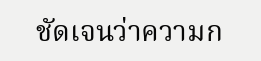ชัดเจนว่าความก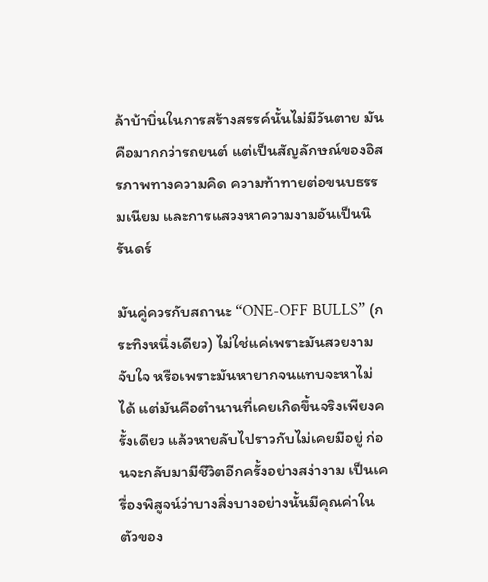ล้าบ้าบิ่นในการสร้างสรรค์นั้นไม่มีวันตาย มันคือมากกว่ารถยนต์ แต่เป็นสัญลักษณ์ของอิสรภาพทางความคิด ความท้าทายต่อขนบธรรมเนียม และการแสวงหาความงามอันเป็นนิรันดร์

มันคู่ควรกับสถานะ “ONE-OFF BULLS” (กระทิงหนึ่งเดียว) ไม่ใช่แค่เพราะมันสวยงามจับใจ หรือเพราะมันหายากจนแทบจะหาไม่ได้ แต่มันคือตำนานที่เคยเกิดขึ้นจริงเพียงครั้งเดียว แล้วหายลับไปราวกับไม่เคยมีอยู่ ก่อนจะกลับมามีชีวิตอีกครั้งอย่างสง่างาม เป็นเครื่องพิสูจน์ว่าบางสิ่งบางอย่างนั้นมีคุณค่าในตัวของ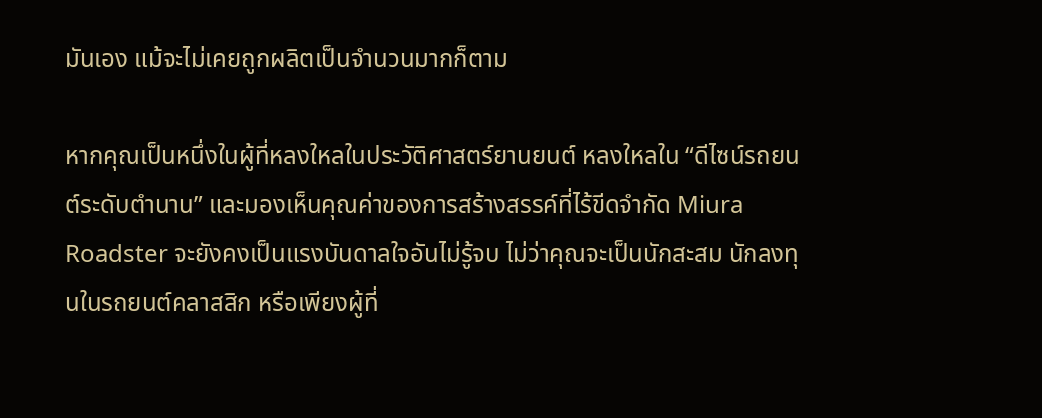มันเอง แม้จะไม่เคยถูกผลิตเป็นจำนวนมากก็ตาม

หากคุณเป็นหนึ่งในผู้ที่หลงใหลในประวัติศาสตร์ยานยนต์ หลงใหลใน “ดีไซน์รถยนต์ระดับตำนาน” และมองเห็นคุณค่าของการสร้างสรรค์ที่ไร้ขีดจำกัด Miura Roadster จะยังคงเป็นแรงบันดาลใจอันไม่รู้จบ ไม่ว่าคุณจะเป็นนักสะสม นักลงทุนในรถยนต์คลาสสิก หรือเพียงผู้ที่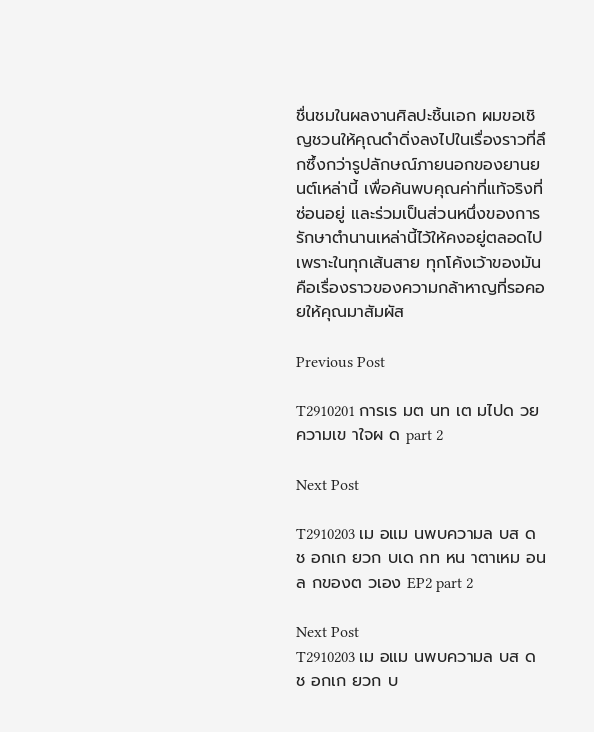ชื่นชมในผลงานศิลปะชิ้นเอก ผมขอเชิญชวนให้คุณดำดิ่งลงไปในเรื่องราวที่ลึกซึ้งกว่ารูปลักษณ์ภายนอกของยานยนต์เหล่านี้ เพื่อค้นพบคุณค่าที่แท้จริงที่ซ่อนอยู่ และร่วมเป็นส่วนหนึ่งของการรักษาตำนานเหล่านี้ไว้ให้คงอยู่ตลอดไป เพราะในทุกเส้นสาย ทุกโค้งเว้าของมัน คือเรื่องราวของความกล้าหาญที่รอคอยให้คุณมาสัมผัส

Previous Post

T2910201 การเร มต นท เต มไปด วยความเข าใจผ ด part 2

Next Post

T2910203 เม อแม นพบความล บส ดช อกเก ยวก บเด กท หน าตาเหม อนล กของต วเอง EP2 part 2

Next Post
T2910203 เม อแม นพบความล บส ดช อกเก ยวก บ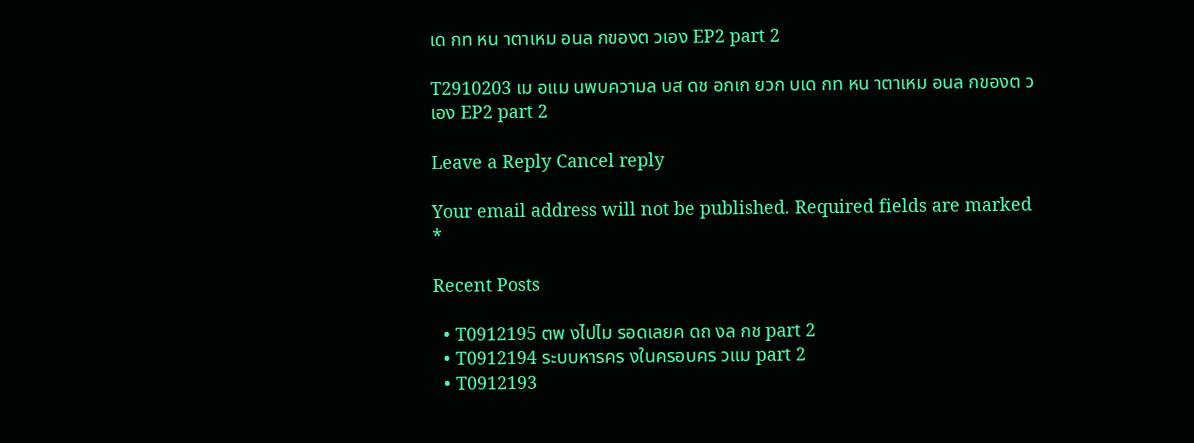เด กท หน าตาเหม อนล กของต วเอง EP2 part 2

T2910203 เม อแม นพบความล บส ดช อกเก ยวก บเด กท หน าตาเหม อนล กของต วเอง EP2 part 2

Leave a Reply Cancel reply

Your email address will not be published. Required fields are marked *

Recent Posts

  • T0912195 ตพ งไปไม รอดเลยค ดถ งล กช part 2
  • T0912194 ระบบหารคร งในครอบคร วแม part 2
  • T0912193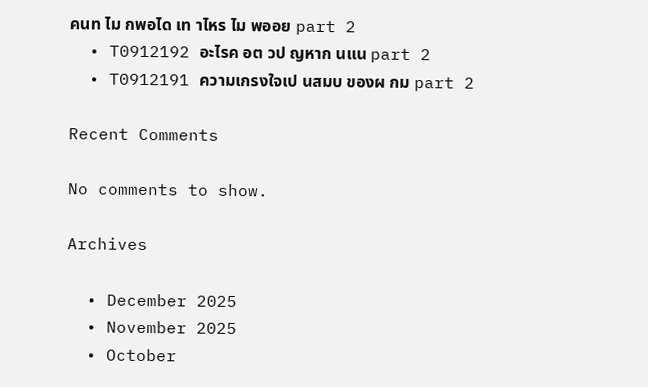คนท ไม กพอได เท าไหร ไม พออย part 2
  • T0912192 อะไรค อต วป ญหาก นแน part 2
  • T0912191 ความเกรงใจเป นสมบ ของผ กม part 2

Recent Comments

No comments to show.

Archives

  • December 2025
  • November 2025
  • October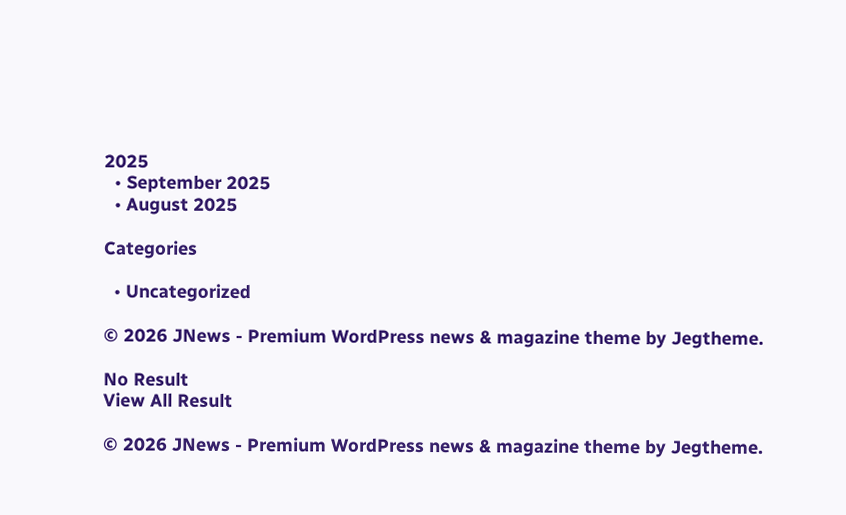2025
  • September 2025
  • August 2025

Categories

  • Uncategorized

© 2026 JNews - Premium WordPress news & magazine theme by Jegtheme.

No Result
View All Result

© 2026 JNews - Premium WordPress news & magazine theme by Jegtheme.